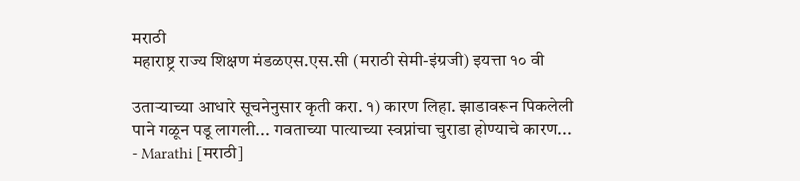मराठी
महाराष्ट्र राज्य शिक्षण मंडळएस.एस.सी (मराठी सेमी-इंग्रजी) इयत्ता १० वी

उताऱ्याच्या आधारे सूचनेनुसार कृती करा. १) कारण लिहा. झाडावरून पिकलेली पाने गळून पडू लागली... गवताच्या पात्याच्या स्वप्नांचा चुराडा होण्याचे कारण... - Marathi [मराठी]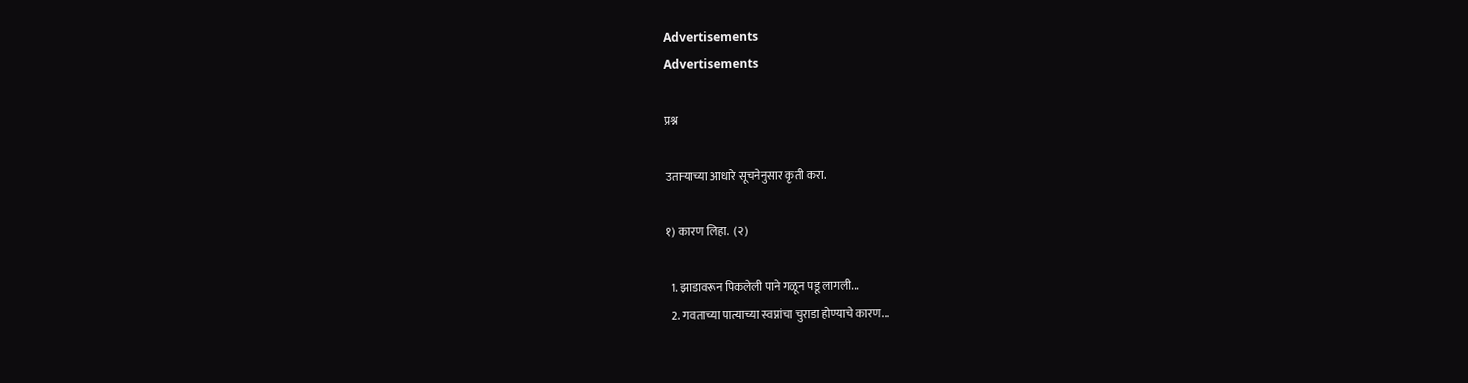Advertisements
Advertisements

प्रश्न

उताऱ्याच्या आधारे सूचनेनुसार कृती करा.

१) कारण लिहा.  (२)

  1. झाडावरून पिकलेली पाने गळून पडू लागली...
  2. गवताच्या पात्याच्या स्वप्नांचा चुराडा होण्याचे कारण...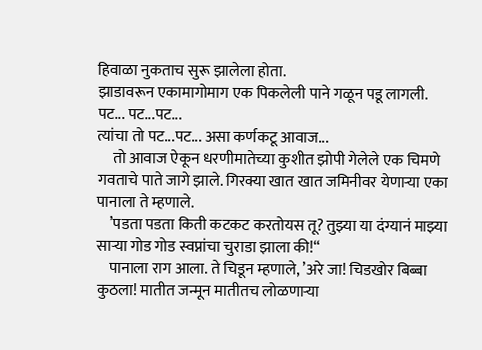हिवाळा नुकताच सुरू झालेला होता.
झाडावरून एकामागोमाग एक पिकलेली पाने गळून पडू लागली.
पट... पट...पट...
त्यांचा तो पट...पट... असा कर्णकटू आवाज...
     तो आवाज ऐकून धरणीमातेच्या कुशीत झोपी गेलेले एक चिमणे गवताचे पाते जागे झाले. गिरक्या खात खात जमिनीवर येणाऱ्या एका पानाला ते म्हणाले.
    ’पडता पडता किती कटकट करतोयस तू? तुझ्या या दंग्यानं माझ्या साऱ्या गोड गोड स्वप्नांचा चुराडा झाला की!“
    पानाला राग आला. ते चिडून म्हणाले, ’अरे जा! चिडखोर बिब्बा कुठला! मातीत जन्मून मातीतच लोळणाऱ्या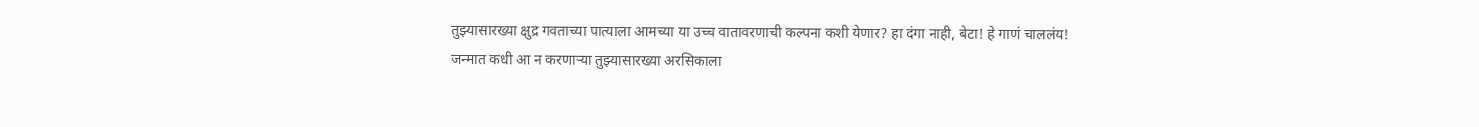तुझ्यासारख्या क्षुद्र गवताच्या पात्याला आमच्या या उच्च वातावरणाची कल्पना कशी येणार? हा दंगा नाही, बेटा! हे गाणं चाललंय! जन्मात कधी आ न करणाऱ्या तुझ्यासारख्या अरसिकाला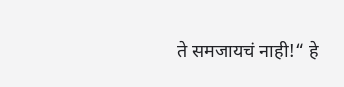ते समजायचं नाही!“ हे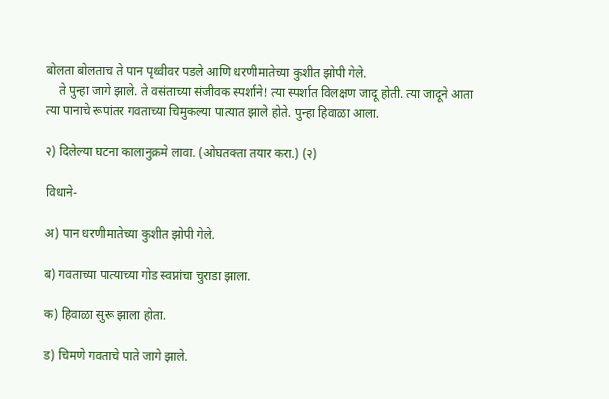बोलता बोलताच ते पान पृथ्वीवर पडले आणि धरणीमातेच्या कुशीत झोपी गेले.
    ते पुन्हा जागे झाले. ते वसंताच्या संजीवक स्पर्शाने! त्या स्पर्शात विलक्षण जादू होती. त्या जादूने आता त्या पानाचे रूपांतर गवताच्या चिमुकल्या पात्यात झाले होते. पुन्हा हिवाळा आला.

२) दिलेल्या घटना कालानुक्रमे लावा. (ओघतक्ता तयार करा.) (२)

विधाने-

अ) पान धरणीमातेच्या कुशीत झोपी गेले.

ब) गवताच्या पात्याच्या गोड स्वप्नांचा चुराडा झाला.

क) हिवाळा सुरू झाला होता.

ड) चिमणे गवताचे पाते जागे झाले.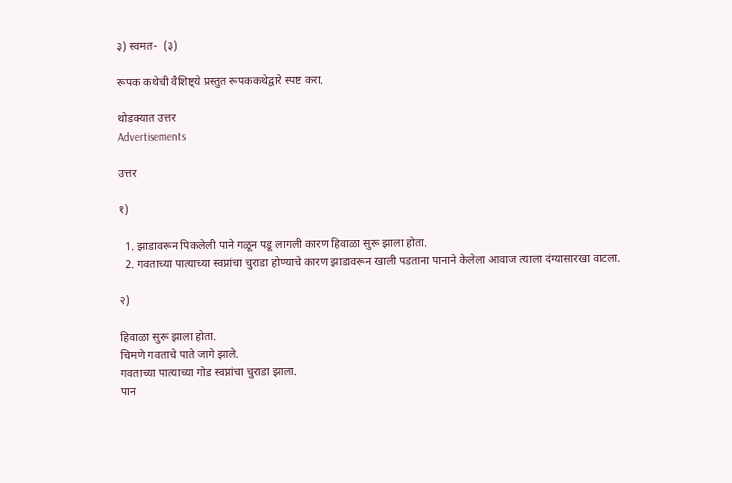३) स्वमत-  (३)

रूपक कथेची वैशिष्ट्ये प्रस्तुत रूपककथेद्वारे स्पष्ट करा.

थोडक्यात उत्तर
Advertisements

उत्तर

१)

  1. झाडावरून पिकलेली पाने गळून पडू लागली कारण हिवाळा सुरू झाला होता.
  2. गवताच्या पात्याच्या स्वप्नांचा चुराडा होण्याचे कारण झाडावरून खाली पडताना पानाने केलेला आवाज त्याला दंग्यासारखा वाटला.

२)

हिवाळा सुरू झाला होता.
चिमणे गवताचे पाते जागे झाले.
गवताच्या पात्याच्या गोड स्वप्नांचा चुराडा झाला.
पान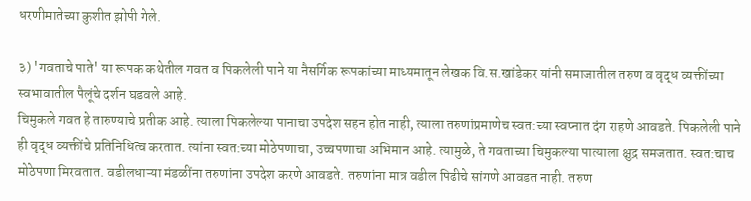धरणीमातेच्या कुशीत झोपी गेले.

३) 'गवताचे पाते' या रूपक कथेतील गवत व पिकलेली पाने या नैसर्गिक रूपकांच्या माध्यमातून लेखक वि.स.खांडेकर यांनी समाजातील तरुण व वृद्ध व्यक्तींच्या स्वभावातील पैलूंचे दर्शन घडवले आहे.
चिमुकले गवत हे तारुण्याचे प्रतीक आहे. त्याला पिकलेल्या पानाचा उपदेश सहन होत नाही, त्याला तरुणांप्रमाणेच स्वत:च्या स्वप्नात दंग राहणे आवडते. पिकलेली पाने ही वृद्ध व्यक्तींचे प्रतिनिधित्व करतात. त्यांना स्वत:च्या मोठेपणाचा, उच्चपणाचा अभिमान आहे. त्यामुळे, ते गवताच्या चिमुकल्या पात्याला क्षुद्र समजतात. स्वत:चाच मोठेपणा मिरवतात. वडीलधाऱ्या मंडळींना तरुणांना उपदेश करणे आवडते. तरुणांना मात्र वडील पिढीचे सांगणे आवडत नाही. तरुण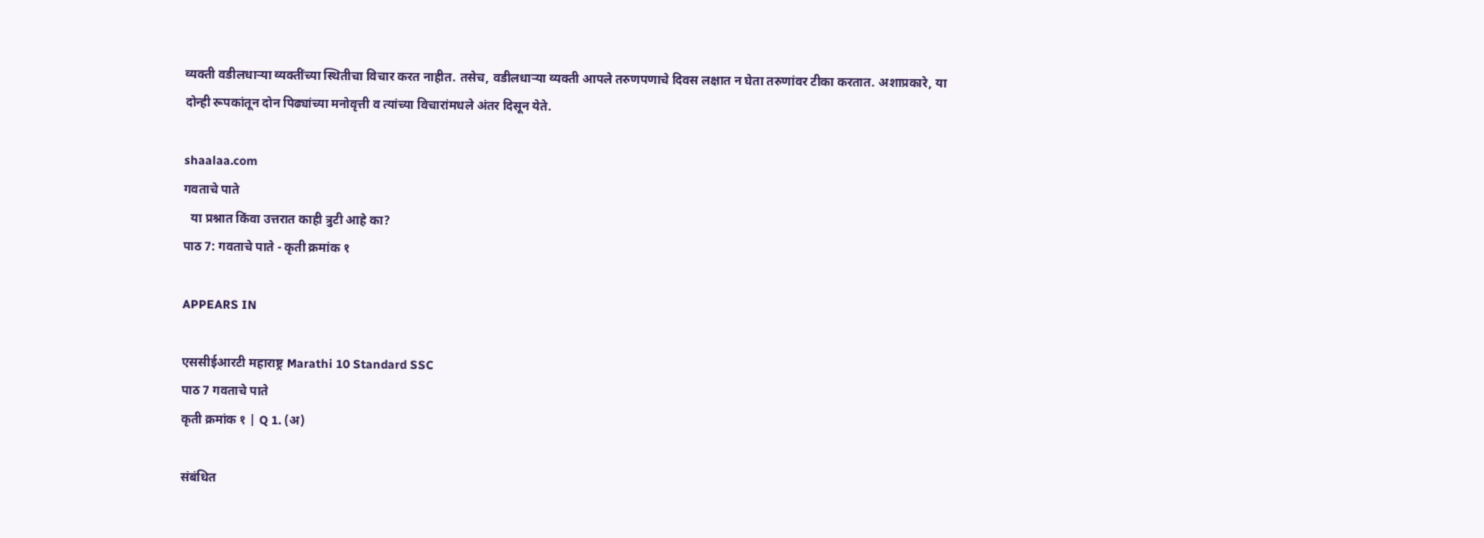व्यक्ती वडीलधाऱ्या व्यक्तींच्या स्थितीचा विचार करत नाहीत. तसेच, वडीलधाऱ्या व्यक्ती आपले तरुणपणाचे दिवस लक्षात न घेता तरुणांवर टीका करतात. अशाप्रकारे, या दोन्ही रूपकांतून दोन पिढ्यांच्या मनोवृत्ती व त्यांच्या विचारांमधले अंतर दिसून येते.

shaalaa.com
गवताचे पाते
  या प्रश्नात किंवा उत्तरात काही त्रुटी आहे का?
पाठ 7: गवताचे पाते - कृती क्रमांक १

APPEARS IN

एससीईआरटी महाराष्ट्र Marathi 10 Standard SSC
पाठ 7 गवताचे पाते
कृती क्रमांक १ | Q 1. (अ)

संबंधित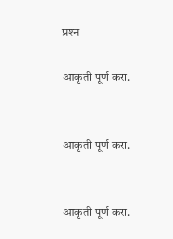प्रश्‍न

आकृती पूर्ण करा.


आकृती पूर्ण करा.


आकृती पूर्ण करा.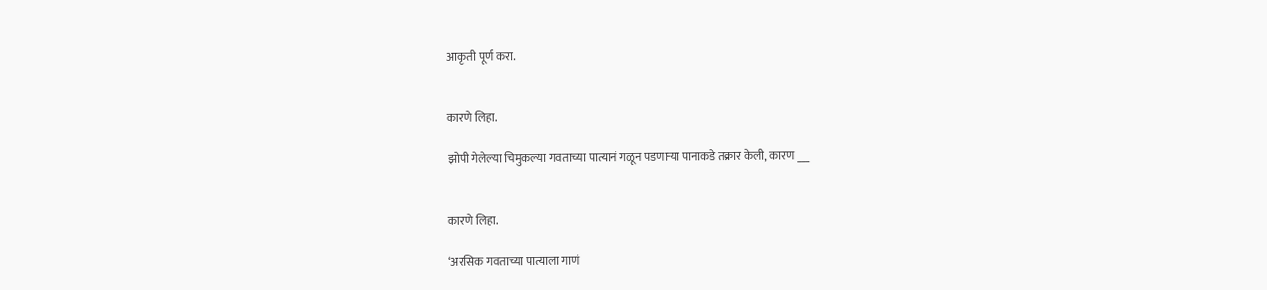आकृती पूर्ण करा.


कारणे लिहा.

झोपी गेलेल्या चिमुकल्या गवताच्या पात्यानं गळून पडणाऱ्या पानाकडे तक्रार केली, कारण ___


कारणे लिहा.

‘अरसिक गवताच्या पात्याला गाणं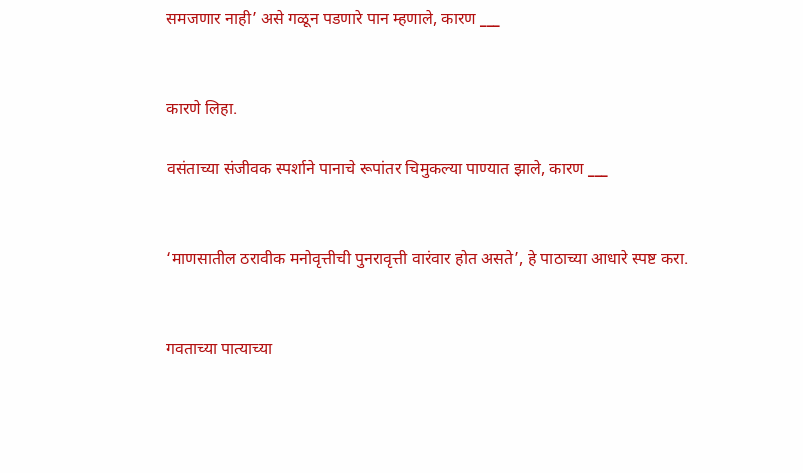समजणार नाही’ असे गळून पडणारे पान म्हणाले, कारण ___


कारणे लिहा.

वसंताच्या संजीवक स्पर्शाने पानाचे रूपांतर चिमुकल्या पाण्यात झाले, कारण ___


‘माणसातील ठरावीक मनोवृत्तीची पुनरावृत्ती वारंवार होत असते’, हे पाठाच्या आधारे स्पष्ट करा.


गवताच्या पात्याच्या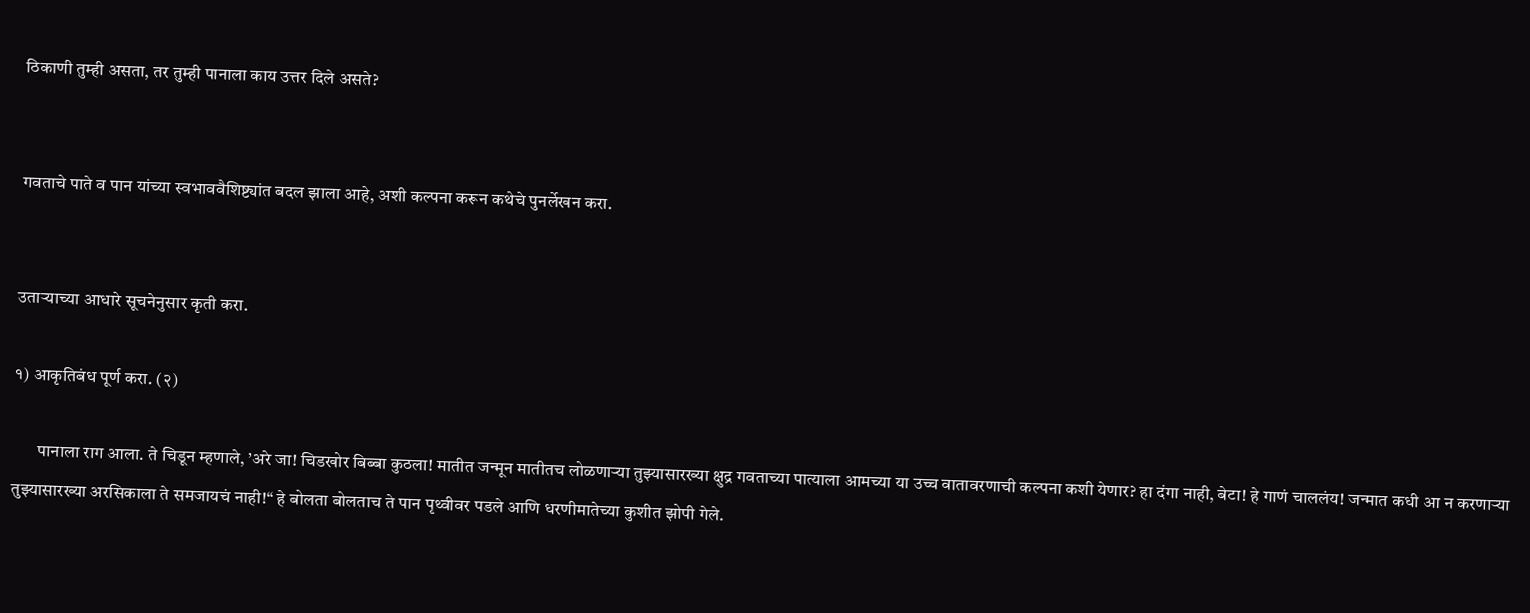ठिकाणी तुम्ही असता, तर तुम्ही पानाला काय उत्तर दिले असते?


गवताचे पाते व पान यांच्या स्वभाववैशिष्ट्यांत बदल झाला आहे, अशी कल्पना करून कथेचे पुनर्लेखन करा.


उताऱ्याच्या आधारे सूचनेनुसार कृती करा.

१) आकृतिबंध पूर्ण करा. (२)

       पानाला राग आला. ते चिडून म्हणाले, ’अरे जा! चिडखोर बिब्बा कुठला! मातीत जन्मून मातीतच लोळणाऱ्या तुझ्यासारख्या क्षुद्र गवताच्या पात्याला आमच्या या उच्च वातावरणाची कल्पना कशी येणार? हा दंगा नाही, बेटा! हे गाणं चाललंय! जन्मात कधी आ न करणाऱ्या तुझ्यासारख्या अरसिकाला ते समजायचं नाही!“ हे बोलता बोलताच ते पान पृथ्वीवर पडले आणि धरणीमातेच्या कुशीत झोपी गेले.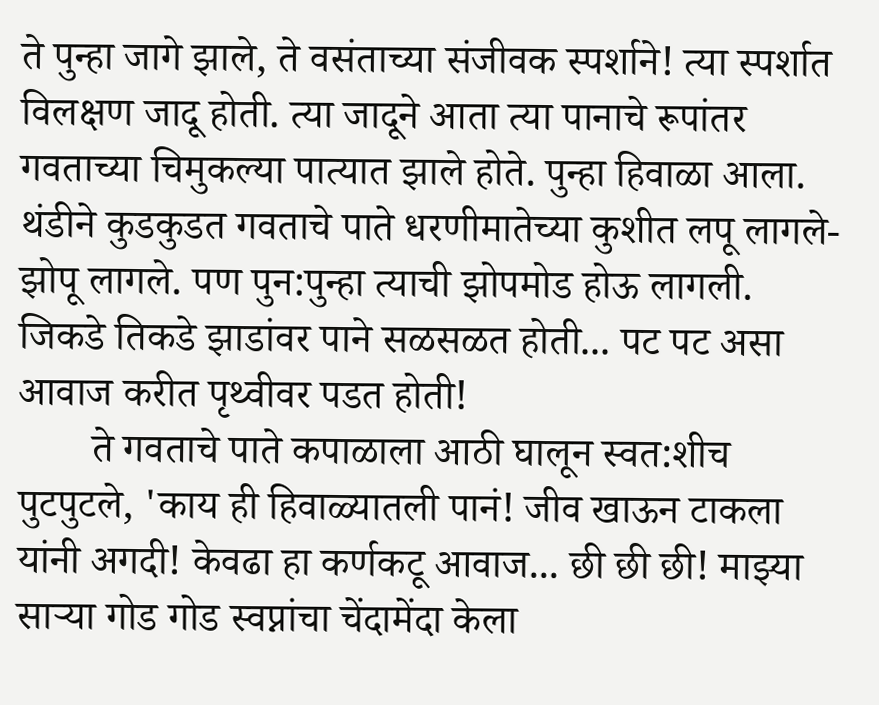ते पुन्हा जागे झाले, ते वसंताच्या संजीवक स्पर्शाने! त्या स्पर्शात विलक्षण जादू होती. त्या जादूने आता त्या पानाचे रूपांतर गवताच्या चिमुकल्या पात्यात झाले होते. पुन्हा हिवाळा आला. थंडीने कुडकुडत गवताचे पाते धरणीमातेच्या कुशीत लपू लागले-झोपू लागले. पण पुन:पुन्हा त्याची झोपमोड होऊ लागली. जिकडे तिकडे झाडांवर पाने सळसळत होती... पट पट असा आवाज करीत पृथ्वीवर पडत होती!
       ते गवताचे पाते कपाळाला आठी घालून स्वत:शीच पुटपुटले, 'काय ही हिवाळ्यातली पानं! जीव खाऊन टाकला यांनी अगदी! केवढा हा कर्णकटू आवाज... छी छी छी! माझ्या साऱ्या गोड गोड स्वप्नांचा चेंदामेंदा केला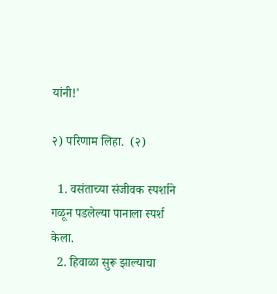यांनी!'

२) परिणाम लिहा.  (२)

  1. वसंताच्या संजीवक स्पर्शाने गळून पडलेल्या पानाला स्पर्श केला.
  2. हिवाळा सुरू झाल्याचा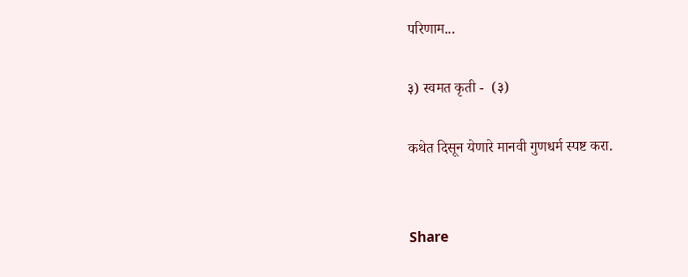परिणाम...

३) स्वमत कृती -  (३)

कथेत दिसून येणारे मानवी गुणधर्म स्पष्ट करा.


Share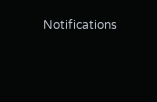Notifications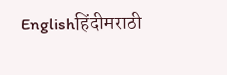Englishहिंदीमराठी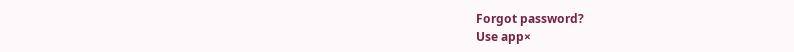Forgot password?
Use app×